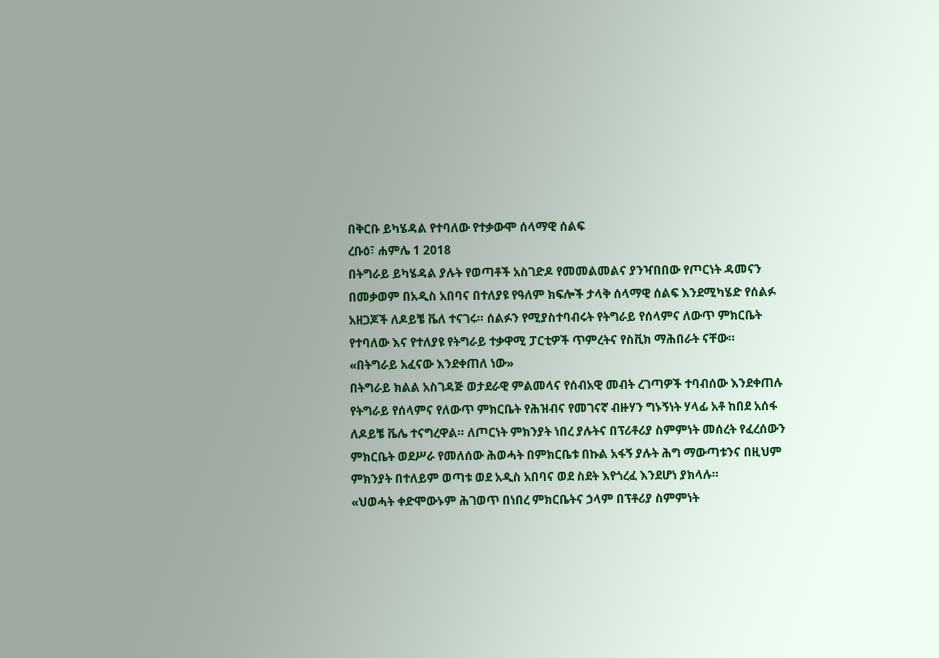በቅርቡ ይካሄዳል የተባለው የተቃውሞ ሰላማዊ ሰልፍ
ረቡዕ፣ ሐምሌ 1 2018
በትግራይ ይካሄዳል ያሉት የወጣቶች አስገድዶ የመመልመልና ያንዣበበው የጦርነት ዳመናን በመቃወም በአዲስ አበባና በተለያዩ የዓለም ክፍሎች ታላቅ ሰላማዊ ሰልፍ እንደሚካሄድ የሰልፉ አዘጋጆች ለዶይቼ ቬለ ተናገሩ። ሰልፉን የሚያስተባብሩት የትግራይ የሰላምና ለውጥ ምክርቤት የተባለው እና የተለያዩ የትግራይ ተቃዋሚ ፓርቲዎች ጥምረትና የስቪክ ማሕበራት ናቸው።
«በትግራይ አፈናው እንደቀጠለ ነው»
በትግራይ ክልል አስገዳጅ ወታደራዊ ምልመላና የሰብአዊ መብት ረገጣዎች ተባብሰው እንደቀጠሉ የትግራይ የሰላምና የለውጥ ምክርቤት የሕዝብና የመገናኛ ብዙሃን ግኑኝነት ሃላፊ አቶ ከበደ አሰፋ ለዶይቼ ቬሌ ተናግረዋል። ለጦርነት ምክንያት ነበረ ያሉትና በፕሪቶሪያ ስምምነት መሰረት የፈረሰውን ምክርቤት ወደሥራ የመለሰው ሕወሓት በምክርቤቱ በኩል አፋኝ ያሉት ሕግ ማውጣቱንና በዚህም ምክንያት በተለይም ወጣቱ ወደ አዲስ አበባና ወደ ስደት እየጎረፈ እንደሆነ ያክላሉ።
«ህወሓት ቀድሞውኑም ሕገወጥ በነበረ ምክርቤትና ኃላም በፕቶሪያ ስምምነት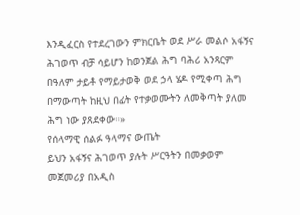እንዲፈርስ የተደረገውን ምክርቤት ወደ ሥራ መልሶ አፋኝና ሕገወጥ ብቻ ሳይሆን ከወንጀል ሕግ ባሕሪ አንጻርም በዓለም ታይቶ የማይታወቅ ወደ ኃላ ሄዶ የሚቀጣ ሕግ በማውጣት ከዚህ በፊት የተቃወሙትን ለመቅጣት ያለመ ሕግ ነው ያጸደቀው።»
የሰላማዊ ሰልፉ ዓላማና ውጤት
ይህን አፋኝና ሕገወጥ ያሉት ሥርዓትን በመቃወም መጀመሪያ በአዲስ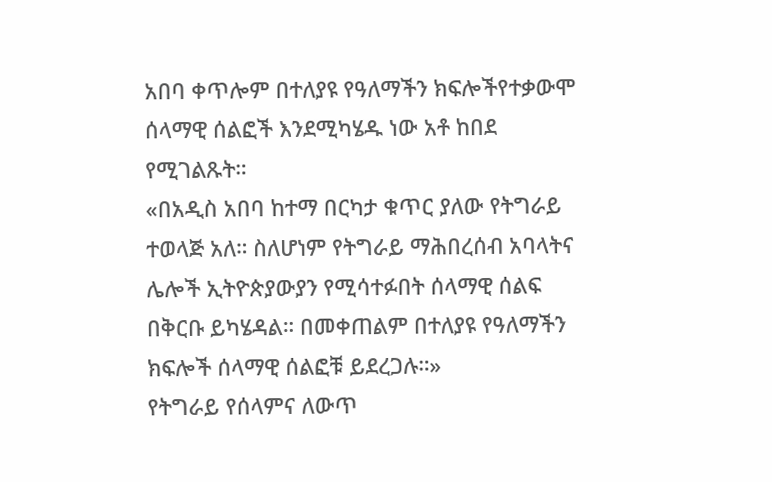አበባ ቀጥሎም በተለያዩ የዓለማችን ክፍሎችየተቃውሞ ሰላማዊ ሰልፎች እንደሚካሄዱ ነው አቶ ከበደ የሚገልጹት።
«በአዲስ አበባ ከተማ በርካታ ቁጥር ያለው የትግራይ ተወላጅ አለ። ስለሆነም የትግራይ ማሕበረሰብ አባላትና ሌሎች ኢትዮጵያውያን የሚሳተፉበት ሰላማዊ ሰልፍ በቅርቡ ይካሄዳል። በመቀጠልም በተለያዩ የዓለማችን ክፍሎች ሰላማዊ ሰልፎቹ ይደረጋሉ።»
የትግራይ የሰላምና ለውጥ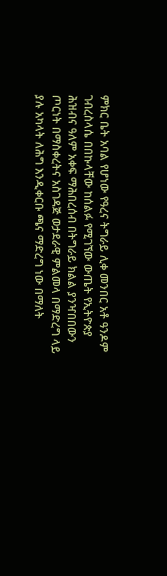ምክር ቤት አባል የሆነው የዓረና ትግራይ ሊቀ መንበር አቶ ዓንዶም ገብረስላሴ በበኩላቸው ከሰልፉ የሚገኘው ውጤት የኢትዮጵያ ሕዝብና ዓለም አቀፍ ማሕበረሰብ በትግራይ ክልል ያንዣበበውን ጦርነት በማስቀረትና አስገዳጅ ወታደራዊ ምልመላ በማድረግ ላይ ያሉ አካላት ለሕግ እንዲቀርቡ ጫና ማድረግ ነው በማለት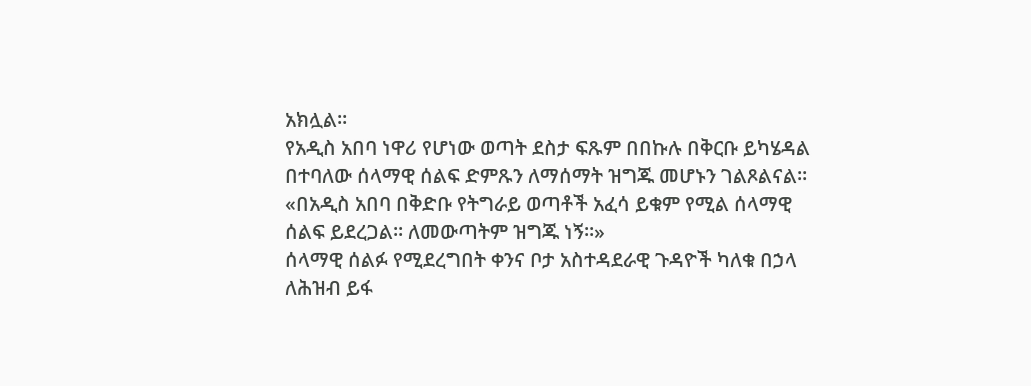አክሏል።
የአዲስ አበባ ነዋሪ የሆነው ወጣት ደስታ ፍጹም በበኩሉ በቅርቡ ይካሄዳል በተባለው ሰላማዊ ሰልፍ ድምጹን ለማሰማት ዝግጁ መሆኑን ገልጾልናል።
«በአዲስ አበባ በቅድቡ የትግራይ ወጣቶች አፈሳ ይቁም የሚል ሰላማዊ ሰልፍ ይደረጋል። ለመውጣትም ዝግጁ ነኝ።»
ሰላማዊ ሰልፉ የሚደረግበት ቀንና ቦታ አስተዳደራዊ ጉዳዮች ካለቁ በኃላ ለሕዝብ ይፋ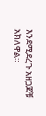እንደሚደረጉ አዘጋጆቹ አክለዋል።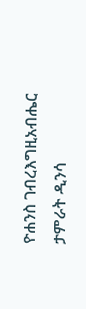ዮሐንስ ገብረእግዚአብሔር
ታምራት ዲንሳ